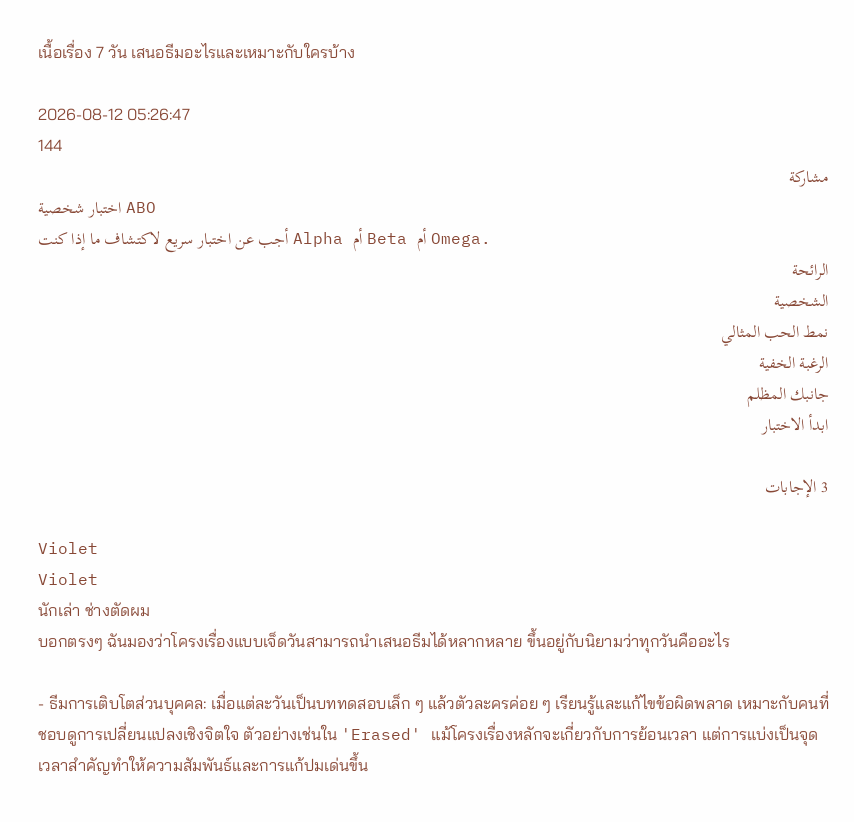เนื้อเรื่อง 7 วัน เสนอธีมอะไรและเหมาะกับใครบ้าง

2026-08-12 05:26:47
144
مشاركة
اختبار شخصية ABO
أجب عن اختبار سريع لاكتشاف ما إذا كنت Alpha أم Beta أم Omega.
الرائحة
الشخصية
نمط الحب المثالي
الرغبة الخفية
جانبك المظلم
ابدأ الاختبار

3 الإجابات

Violet
Violet
นักเล่า ช่างตัดผม
บอกตรงๆ ฉันมองว่าโครงเรื่องแบบเจ็ดวันสามารถนำเสนอธีมได้หลากหลาย ขึ้นอยู่กับนิยามว่าทุกวันคืออะไร

- ธีมการเติบโตส่วนบุคคล: เมื่อแต่ละวันเป็นบททดสอบเล็ก ๆ แล้วตัวละครค่อย ๆ เรียนรู้และแก้ไขข้อผิดพลาด เหมาะกับคนที่ชอบดูการเปลี่ยนแปลงเชิงจิตใจ ตัวอย่างเช่นใน 'Erased' แม้โครงเรื่องหลักจะเกี่ยวกับการย้อนเวลา แต่การแบ่งเป็นจุดเวลาสำคัญทำให้ความสัมพันธ์และการแก้ปมเด่นขึ้น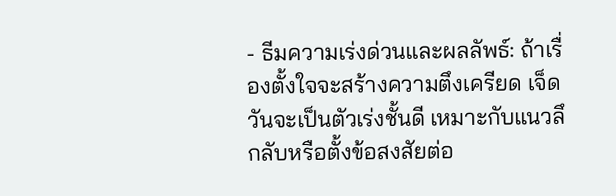- ธีมความเร่งด่วนและผลลัพธ์: ถ้าเรื่องตั้งใจจะสร้างความตึงเครียด เจ็ดวันจะเป็นตัวเร่งชั้นดี เหมาะกับแนวลึกลับหรือตั้งข้อสงสัยต่อ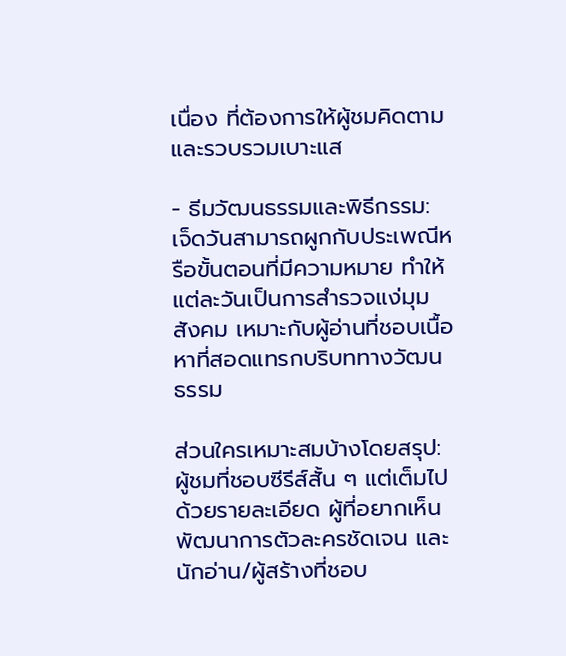เนื่อง ที่ต้องการให้ผู้ชมคิดตามและรวบรวมเบาะแส

- ธีมวัฒนธรรมและพิธีกรรม: เจ็ดวันสามารถผูกกับประเพณีหรือขั้นตอนที่มีความหมาย ทำให้แต่ละวันเป็นการสำรวจแง่มุมสังคม เหมาะกับผู้อ่านที่ชอบเนื้อหาที่สอดแทรกบริบททางวัฒนธรรม

ส่วนใครเหมาะสมบ้างโดยสรุป: ผู้ชมที่ชอบซีรีส์สั้น ๆ แต่เต็มไปด้วยรายละเอียด ผู้ที่อยากเห็นพัฒนาการตัวละครชัดเจน และนักอ่าน/ผู้สร้างที่ชอบ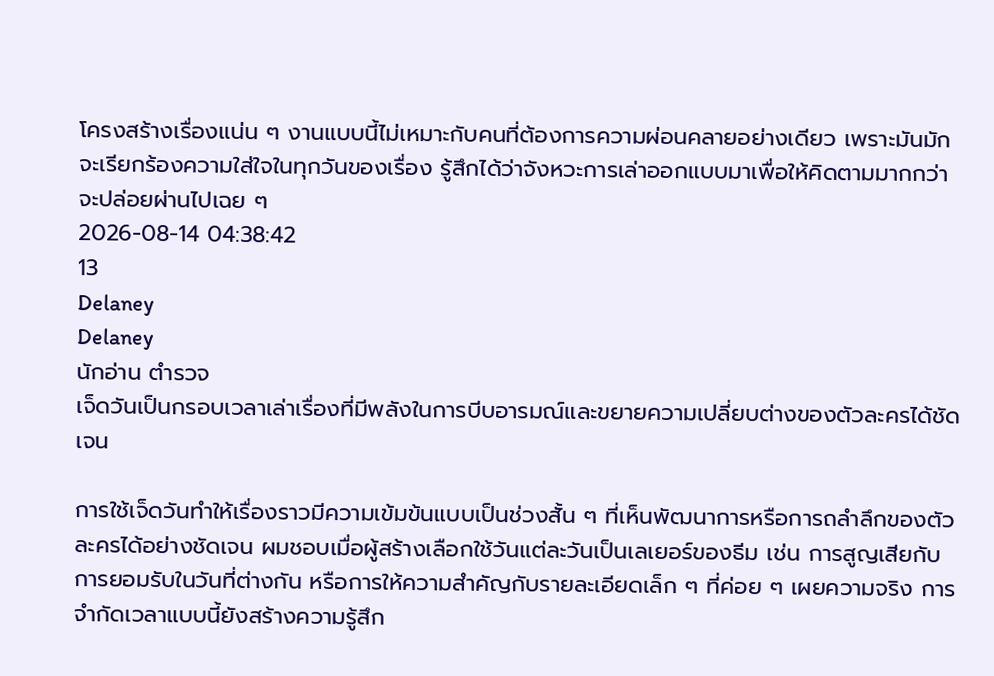โครงสร้างเรื่องแน่น ๆ งานแบบนี้ไม่เหมาะกับคนที่ต้องการความผ่อนคลายอย่างเดียว เพราะมันมักจะเรียกร้องความใส่ใจในทุกวันของเรื่อง รู้สึกได้ว่าจังหวะการเล่าออกแบบมาเพื่อให้คิดตามมากกว่าจะปล่อยผ่านไปเฉย ๆ
2026-08-14 04:38:42
13
Delaney
Delaney
นักอ่าน ตำรวจ
เจ็ดวันเป็นกรอบเวลาเล่าเรื่องที่มีพลังในการบีบอารมณ์และขยายความเปลี่ยบต่างของตัวละครได้ชัดเจน

การใช้เจ็ดวันทำให้เรื่องราวมีความเข้มข้นแบบเป็นช่วงสั้น ๆ ที่เห็นพัฒนาการหรือการถลำลึกของตัวละครได้อย่างชัดเจน ผมชอบเมื่อผู้สร้างเลือกใช้วันแต่ละวันเป็นเลเยอร์ของธีม เช่น การสูญเสียกับการยอมรับในวันที่ต่างกัน หรือการให้ความสำคัญกับรายละเอียดเล็ก ๆ ที่ค่อย ๆ เผยความจริง การจำกัดเวลาแบบนี้ยังสร้างความรู้สึก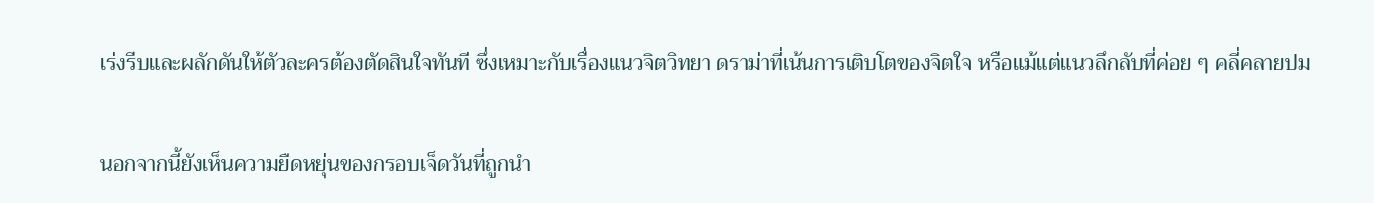เร่งรีบและผลักดันให้ตัวละครต้องตัดสินใจทันที ซึ่งเหมาะกับเรื่องแนวจิตวิทยา ดราม่าที่เน้นการเติบโตของจิตใจ หรือแม้แต่แนวลึกลับที่ค่อย ๆ คลี่คลายปม

นอกจากนี้ยังเห็นความยืดหยุ่นของกรอบเจ็ดวันที่ถูกนำ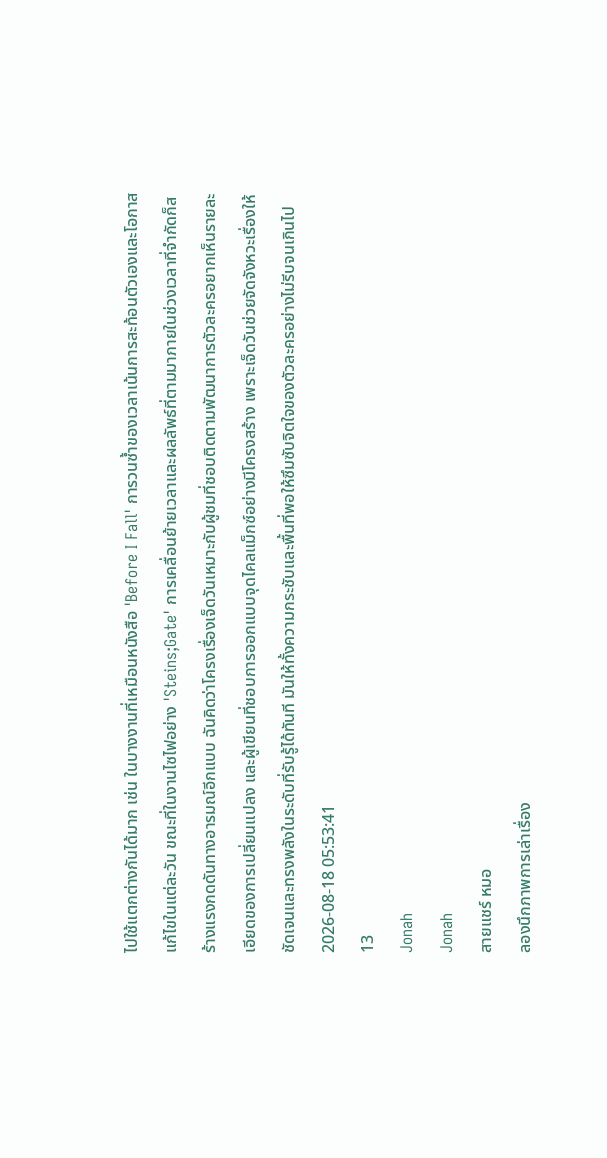ไปใช้แตกต่างกันได้มาก เช่น ในบางงานที่เหมือนหนังสือ 'Before I Fall' การวนซ้ำของเวลาเน้นการสะท้อนตัวเองและโอกาสแก้ไขในแต่ละวัน ขณะที่ในงานไซไฟอย่าง 'Steins;Gate' การเคลื่อนย้ายเวลาและผลลัพธ์ที่ตามมาภายในช่วงเวลาที่จำกัดก็สร้างแรงกดดันทางอารมณ์อีกแบบ ฉันคิดว่าโครงเรื่องเจ็ดวันเหมาะกับผู้ชมที่ชอบติดตามพัฒนาการตัวละครอยากเห็นรายละเอียดของการเปลี่ยนแปลง และผู้เขียนที่ชอบการออกแบบจุดไคลแม็กซ์อย่างมีโครงสร้าง เพราะเจ็ดวันช่วยจัดจังหวะเรื่องให้ชัดเจนและทรงพลังในระดับที่รับรู้ได้ทันที มันให้ทั้งความกระชับและพื้นที่พอให้ซึมซับจิตใจของตัวละครอย่างไม่รีบจนเกินไป
2026-08-18 05:53:41
13
Jonah
Jonah
สายแชร์ หมอ
ลองนึกภาพการเล่าเรื่อง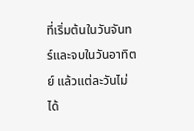ที่เริ่มต้นในวันจันทร์และจบในวันอาทิตย์ แล้วแต่ละวันไม่ได้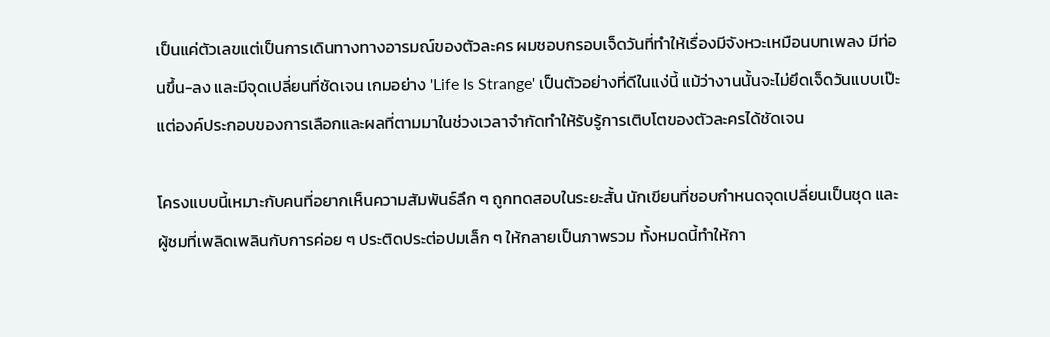เป็นแค่ตัวเลขแต่เป็นการเดินทางทางอารมณ์ของตัวละคร ผมชอบกรอบเจ็ดวันที่ทำให้เรื่องมีจังหวะเหมือนบทเพลง มีท่อนขึ้น-ลง และมีจุดเปลี่ยนที่ชัดเจน เกมอย่าง 'Life Is Strange' เป็นตัวอย่างที่ดีในแง่นี้ แม้ว่างานนั้นจะไม่ยึดเจ็ดวันแบบเป๊ะ แต่องค์ประกอบของการเลือกและผลที่ตามมาในช่วงเวลาจำกัดทำให้รับรู้การเติบโตของตัวละครได้ชัดเจน

โครงแบบนี้เหมาะกับคนที่อยากเห็นความสัมพันธ์ลึก ๆ ถูกทดสอบในระยะสั้น นักเขียนที่ชอบกำหนดจุดเปลี่ยนเป็นชุด และผู้ชมที่เพลิดเพลินกับการค่อย ๆ ประติดประต่อปมเล็ก ๆ ให้กลายเป็นภาพรวม ทั้งหมดนี้ทำให้กา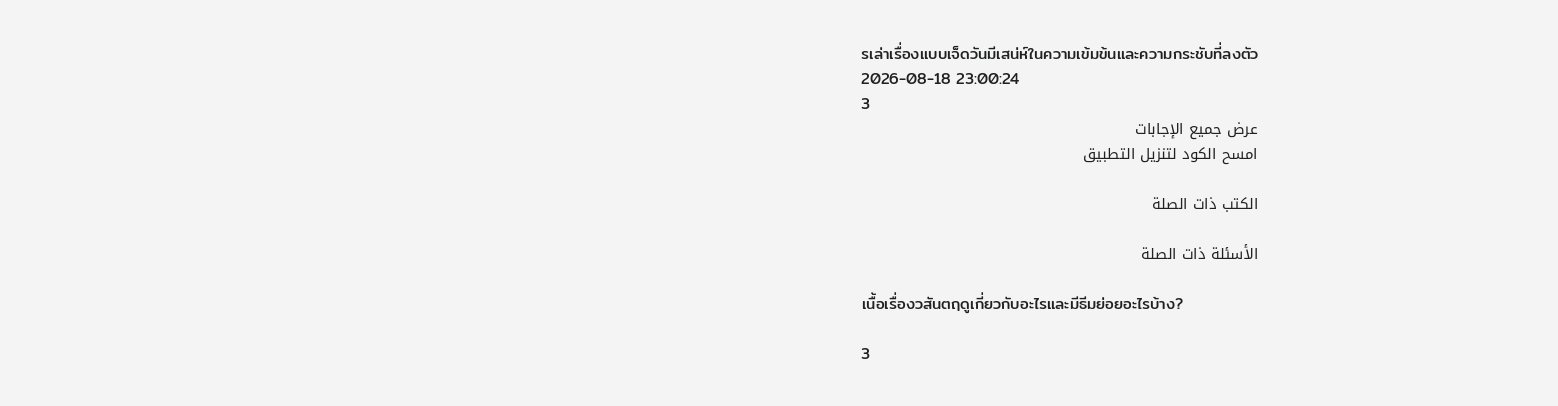รเล่าเรื่องแบบเจ็ดวันมีเสน่ห์ในความเข้มข้นและความกระชับที่ลงตัว
2026-08-18 23:00:24
3
عرض جميع الإجابات
امسح الكود لتنزيل التطبيق

الكتب ذات الصلة

الأسئلة ذات الصلة

เนื้อเรื่องวสันตฤดูเกี่ยวกับอะไรและมีธีมย่อยอะไรบ้าง?

3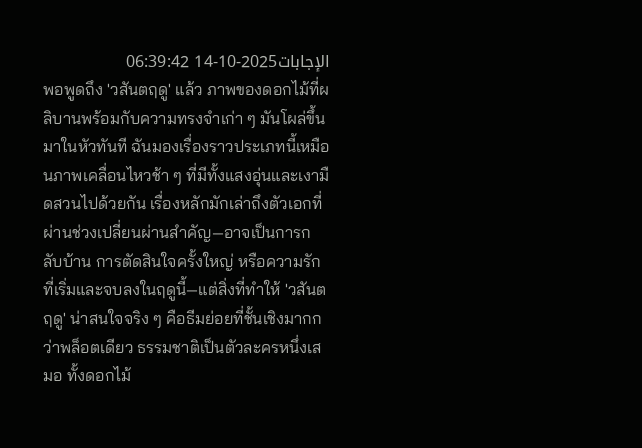الإجابات2025-10-14 06:39:42
พอพูดถึง 'วสันตฤดู' แล้ว ภาพของดอกไม้ที่ผลิบานพร้อมกับความทรงจำเก่า ๆ มันโผล่ขึ้นมาในหัวทันที ฉันมองเรื่องราวประเภทนี้เหมือนภาพเคลื่อนไหวช้า ๆ ที่มีทั้งแสงอุ่นและเงามืดสวนไปด้วยกัน เรื่องหลักมักเล่าถึงตัวเอกที่ผ่านช่วงเปลี่ยนผ่านสำคัญ—อาจเป็นการกลับบ้าน การตัดสินใจครั้งใหญ่ หรือความรักที่เริ่มและจบลงในฤดูนี้—แต่สิ่งที่ทำให้ 'วสันตฤดู' น่าสนใจจริง ๆ คือธีมย่อยที่ชั้นเชิงมากกว่าพล็อตเดียว ธรรมชาติเป็นตัวละครหนึ่งเสมอ ทั้งดอกไม้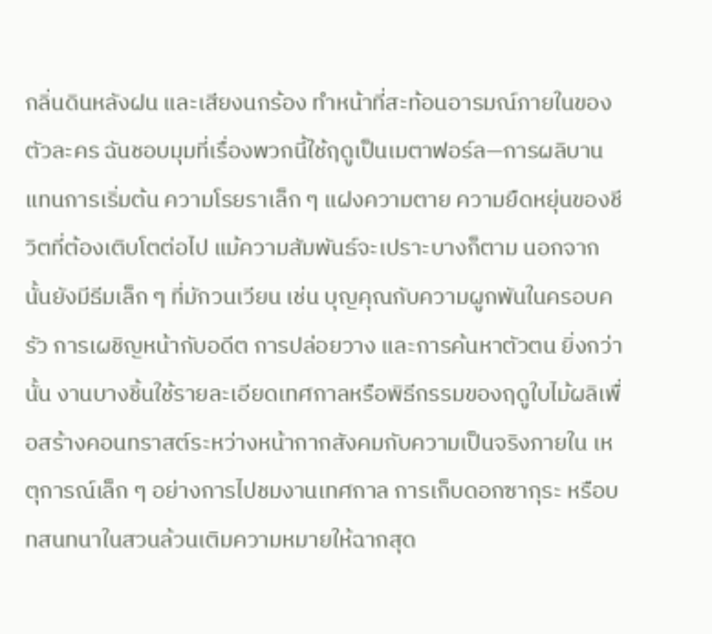กลิ่นดินหลังฝน และเสียงนกร้อง ทำหน้าที่สะท้อนอารมณ์ภายในของตัวละคร ฉันชอบมุมที่เรื่องพวกนี้ใช้ฤดูเป็นเมตาฟอร์ล—การผลิบานแทนการเริ่มต้น ความโรยราเล็ก ๆ แฝงความตาย ความยืดหยุ่นของชีวิตที่ต้องเติบโตต่อไป แม้ความสัมพันธ์จะเปราะบางก็ตาม นอกจากนั้นยังมีธีมเล็ก ๆ ที่มักวนเวียน เช่น บุญคุณกับความผูกพันในครอบครัว การเผชิญหน้ากับอดีต การปล่อยวาง และการค้นหาตัวตน ยิ่งกว่านั้น งานบางชิ้นใช้รายละเอียดเทศกาลหรือพิธีกรรมของฤดูใบไม้ผลิเพื่อสร้างคอนทราสต์ระหว่างหน้ากากสังคมกับความเป็นจริงภายใน เหตุการณ์เล็ก ๆ อย่างการไปชมงานเทศกาล การเก็บดอกซากุระ หรือบทสนทนาในสวนล้วนเติมความหมายให้ฉากสุด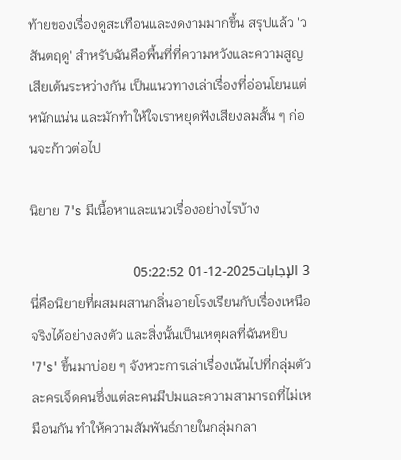ท้ายของเรื่องดูสะเทือนและงดงามมากขึ้น สรุปแล้ว 'วสันตฤดู' สำหรับฉันคือพื้นที่ที่ความหวังและความสูญเสียเต้นระหว่างกัน เป็นแนวทางเล่าเรื่องที่อ่อนโยนแต่หนักแน่น และมักทำให้ใจเราหยุดฟังเสียงลมสั้น ๆ ก่อนจะก้าวต่อไป

นิยาย 7's มีเนื้อหาและแนวเรื่องอย่างไรบ้าง

3 الإجابات2025-12-01 05:22:52
นี่คือนิยายที่ผสมผสานกลิ่นอายโรงเรียนกับเรื่องเหนือจริงได้อย่างลงตัว และสิ่งนั้นเป็นเหตุผลที่ฉันหยิบ '7's' ขึ้นมาบ่อย ๆ จังหวะการเล่าเรื่องเน้นไปที่กลุ่มตัวละครเจ็ดคนซึ่งแต่ละคนมีปมและความสามารถที่ไม่เหมือนกัน ทำให้ความสัมพันธ์ภายในกลุ่มกลา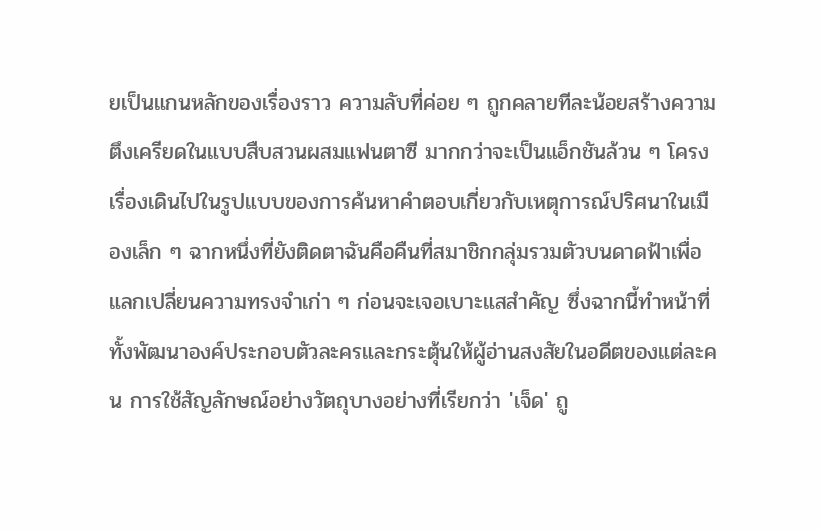ยเป็นแกนหลักของเรื่องราว ความลับที่ค่อย ๆ ถูกคลายทีละน้อยสร้างความตึงเครียดในแบบสืบสวนผสมแฟนตาซี มากกว่าจะเป็นแอ็กชันล้วน ๆ โครงเรื่องเดินไปในรูปแบบของการค้นหาคำตอบเกี่ยวกับเหตุการณ์ปริศนาในเมืองเล็ก ๆ ฉากหนึ่งที่ยังติดตาฉันคือคืนที่สมาชิกกลุ่มรวมตัวบนดาดฟ้าเพื่อแลกเปลี่ยนความทรงจำเก่า ๆ ก่อนจะเจอเบาะแสสำคัญ ซึ่งฉากนี้ทำหน้าที่ทั้งพัฒนาองค์ประกอบตัวละครและกระตุ้นให้ผู้อ่านสงสัยในอดีตของแต่ละคน การใช้สัญลักษณ์อย่างวัตถุบางอย่างที่เรียกว่า 'เจ็ด' ถู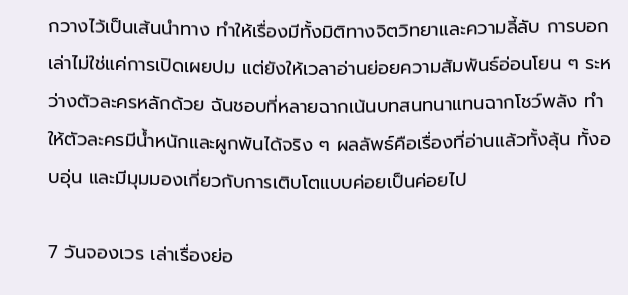กวางไว้เป็นเส้นนำทาง ทำให้เรื่องมีทั้งมิติทางจิตวิทยาและความลี้ลับ การบอกเล่าไม่ใช่แค่การเปิดเผยปม แต่ยังให้เวลาอ่านย่อยความสัมพันธ์อ่อนโยน ๆ ระหว่างตัวละครหลักด้วย ฉันชอบที่หลายฉากเน้นบทสนทนาแทนฉากโชว์พลัง ทำให้ตัวละครมีน้ำหนักและผูกพันได้จริง ๆ ผลลัพธ์คือเรื่องที่อ่านแล้วทั้งลุ้น ทั้งอบอุ่น และมีมุมมองเกี่ยวกับการเติบโตแบบค่อยเป็นค่อยไป

7 วันจองเวร เล่าเรื่องย่อ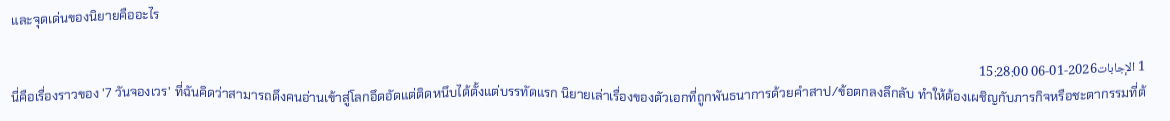และจุดเด่นของนิยายคืออะไร

1 الإجابات2026-01-06 15:28:00
นี่คือเรื่องราวของ '7 วันจองเวร' ที่ฉันคิดว่าสามารถดึงคนอ่านเข้าสู่โลกอึดอัดแต่ติดหนึบได้ตั้งแต่บรรทัดแรก นิยายเล่าเรื่องของตัวเอกที่ถูกพันธนาการด้วยคำสาป/ข้อตกลงลึกลับ ทำให้ต้องเผชิญกับภารกิจหรือชะตากรรมที่ต้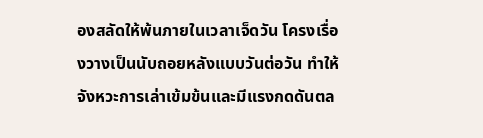องสลัดให้พ้นภายในเวลาเจ็ดวัน โครงเรื่องวางเป็นนับถอยหลังแบบวันต่อวัน ทำให้จังหวะการเล่าเข้มข้นและมีแรงกดดันตล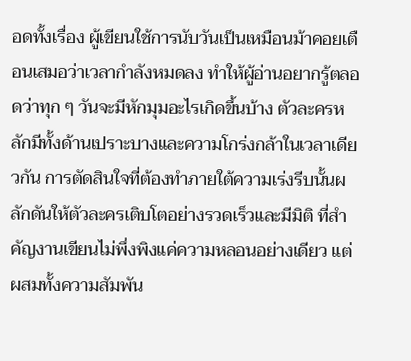อดทั้งเรื่อง ผู้เขียนใช้การนับวันเป็นเหมือนม้าคอยเตือนเสมอว่าเวลากำลังหมดลง ทำให้ผู้อ่านอยากรู้ตลอดว่าทุก ๆ วันจะมีหักมุมอะไรเกิดขึ้นบ้าง ตัวละครหลักมีทั้งด้านเปราะบางและความโกร่งกล้าในเวลาเดียวกัน การตัดสินใจที่ต้องทำภายใต้ความเร่งรีบนั้นผลักดันให้ตัวละครเติบโตอย่างรวดเร็วและมีมิติ ที่สำคัญงานเขียนไม่พึ่งพิงแค่ความหลอนอย่างเดียว แต่ผสมทั้งความสัมพัน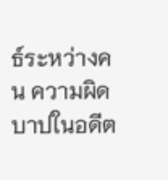ธ์ระหว่างคน ความผิดบาปในอดีต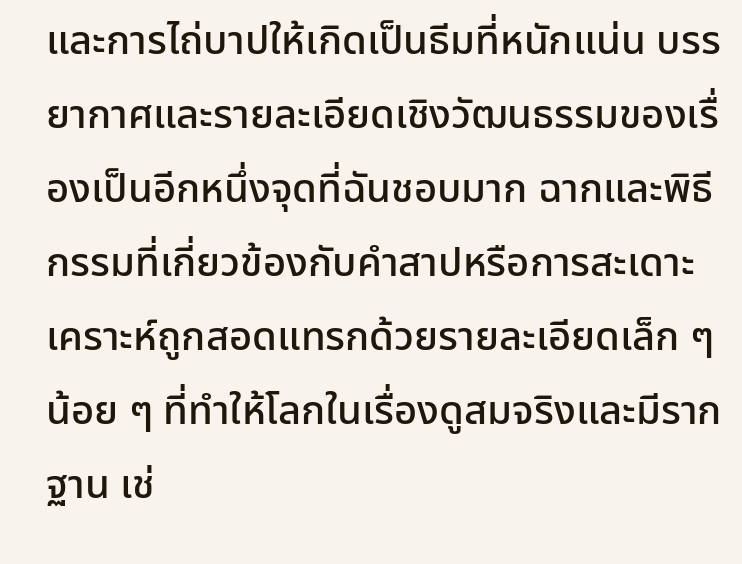และการไถ่บาปให้เกิดเป็นธีมที่หนักแน่น บรรยากาศและรายละเอียดเชิงวัฒนธรรมของเรื่องเป็นอีกหนึ่งจุดที่ฉันชอบมาก ฉากและพิธีกรรมที่เกี่ยวข้องกับคำสาปหรือการสะเดาะเคราะห์ถูกสอดแทรกด้วยรายละเอียดเล็ก ๆ น้อย ๆ ที่ทำให้โลกในเรื่องดูสมจริงและมีรากฐาน เช่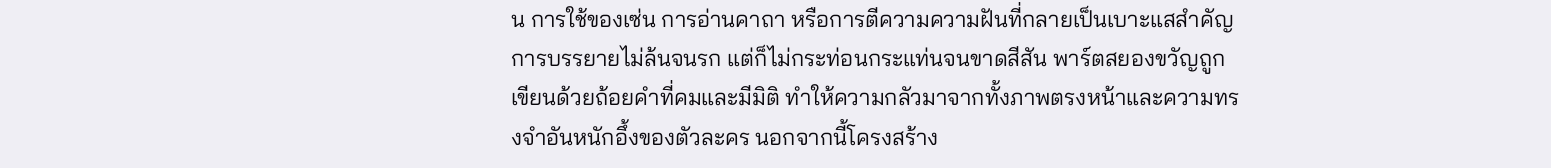น การใช้ของเซ่น การอ่านคาถา หรือการตีความความฝันที่กลายเป็นเบาะแสสำคัญ การบรรยายไม่ล้นจนรก แต่ก็ไม่กระท่อนกระแท่นจนขาดสีสัน พาร์ตสยองขวัญถูกเขียนด้วยถ้อยคำที่คมและมีมิติ ทำให้ความกลัวมาจากทั้งภาพตรงหน้าและความทรงจำอันหนักอึ้งของตัวละคร นอกจากนี้โครงสร้าง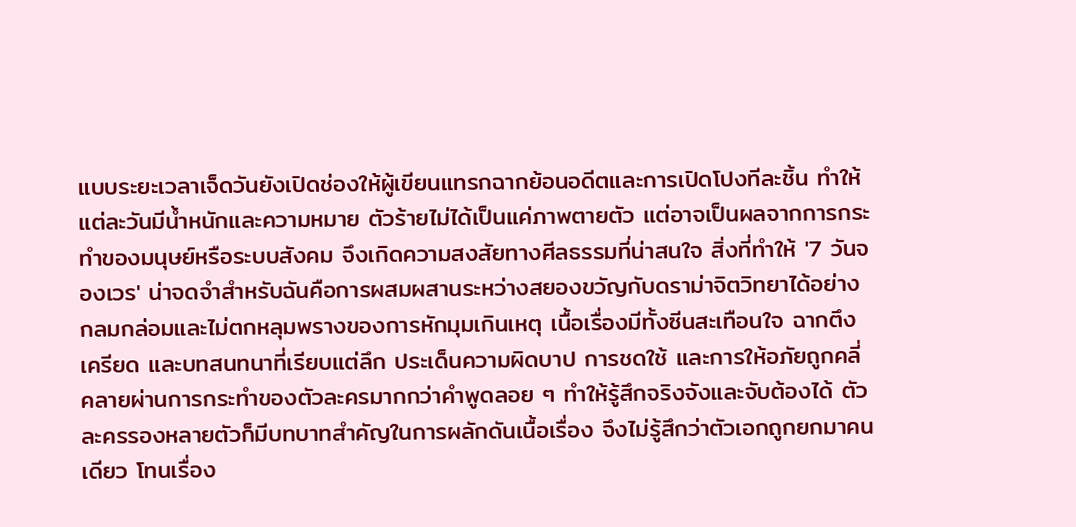แบบระยะเวลาเจ็ดวันยังเปิดช่องให้ผู้เขียนแทรกฉากย้อนอดีตและการเปิดโปงทีละชิ้น ทำให้แต่ละวันมีน้ำหนักและความหมาย ตัวร้ายไม่ได้เป็นแค่ภาพตายตัว แต่อาจเป็นผลจากการกระทำของมนุษย์หรือระบบสังคม จึงเกิดความสงสัยทางศีลธรรมที่น่าสนใจ สิ่งที่ทำให้ '7 วันจองเวร' น่าจดจำสำหรับฉันคือการผสมผสานระหว่างสยองขวัญกับดราม่าจิตวิทยาได้อย่างกลมกล่อมและไม่ตกหลุมพรางของการหักมุมเกินเหตุ เนื้อเรื่องมีทั้งซีนสะเทือนใจ ฉากตึงเครียด และบทสนทนาที่เรียบแต่ลึก ประเด็นความผิดบาป การชดใช้ และการให้อภัยถูกคลี่คลายผ่านการกระทำของตัวละครมากกว่าคำพูดลอย ๆ ทำให้รู้สึกจริงจังและจับต้องได้ ตัวละครรองหลายตัวก็มีบทบาทสำคัญในการผลักดันเนื้อเรื่อง จึงไม่รู้สึกว่าตัวเอกถูกยกมาคนเดียว โทนเรื่อง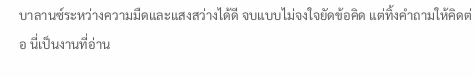บาลานซ์ระหว่างความมืดและแสงสว่างได้ดี จบแบบไม่จงใจยัดข้อคิด แต่ทิ้งคำถามให้คิดต่อ นี่เป็นงานที่อ่าน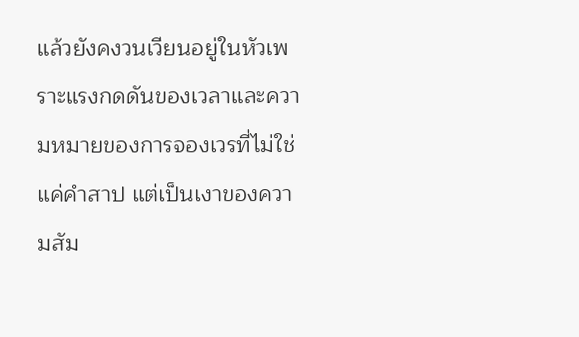แล้วยังคงวนเวียนอยู่ในหัวเพราะแรงกดดันของเวลาและความหมายของการจองเวรที่ไม่ใช่แค่คำสาป แต่เป็นเงาของความสัม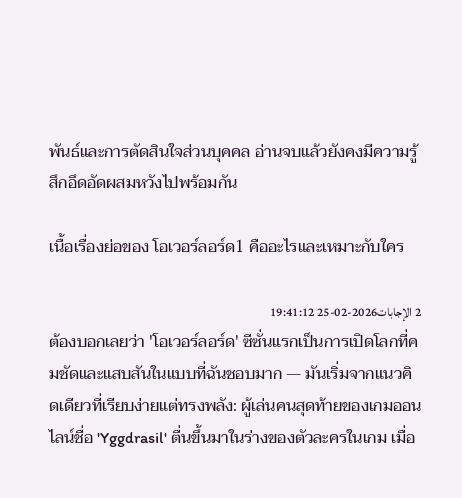พันธ์และการตัดสินใจส่วนบุคคล อ่านจบแล้วยังคงมีความรู้สึกอึดอัดผสมหวังไปพร้อมกัน

เนื้อเรื่องย่อของ โอเวอร์ลอร์ด1 คืออะไรและเหมาะกับใคร

2 الإجابات2026-02-25 19:41:12
ต้องบอกเลยว่า 'โอเวอร์ลอร์ด' ซีซั่นแรกเป็นการเปิดโลกที่คมชัดและแสบสันในแบบที่ฉันชอบมาก — มันเริ่มจากแนวคิดเดียวที่เรียบง่ายแต่ทรงพลัง: ผู้เล่นคนสุดท้ายของเกมออนไลน์ชื่อ 'Yggdrasil' ตื่นขึ้นมาในร่างของตัวละครในเกม เมื่อ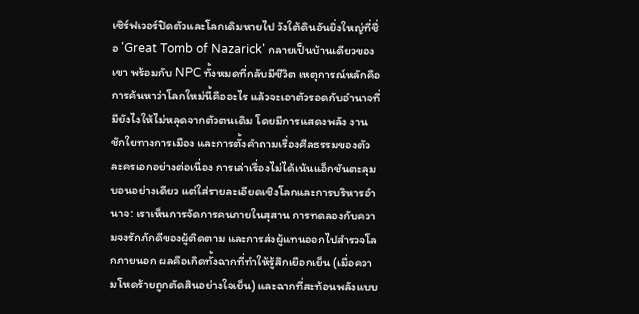เซิร์ฟเวอร์ปิดตัวและโลกเดิมหายไป วังใต้ดินอันยิ่งใหญ่ที่ชื่อ 'Great Tomb of Nazarick' กลายเป็นบ้านเดียวของเขา พร้อมกับ NPC ทั้งหมดที่กลับมีชีวิต เหตุการณ์หลักคือการค้นหาว่าโลกใหม่นี้คืออะไร แล้วจะเอาตัวรอดกับอำนาจที่มียังไงให้ไม่หลุดจากตัวตนเดิม โดยมีการแสดงพลัง งานชักใยทางการเมือง และการตั้งคำถามเรื่องศีลธรรมของตัวละครเอกอย่างต่อเนื่อง การเล่าเรื่องไม่ได้เน้นแอ็กชันตะลุมบอนอย่างเดียว แต่ใส่รายละเอียดเชิงโลกและการบริหารอำนาจ: เราเห็นการจัดการคนภายในสุสาน การทดลองกับความจงรักภักดีของผู้ติดตาม และการส่งผู้แทนออกไปสำรวจโลกภายนอก ผลคือเกิดทั้งฉากที่ทำให้รู้สึกเยือกเย็น (เมื่อความโหดร้ายถูกตัดสินอย่างใจเย็น) และฉากที่สะท้อนพลังแบบ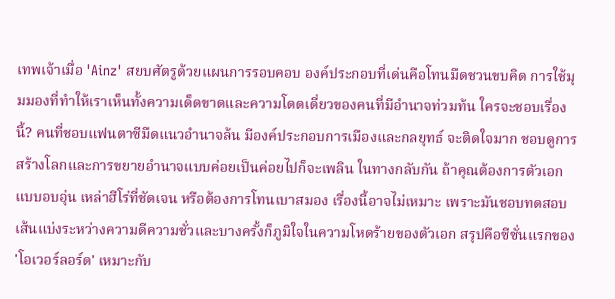เทพเจ้าเมื่อ 'Ainz' สยบศัตรูด้วยแผนการรอบคอบ องค์ประกอบที่เด่นคือโทนมืดชวนขบคิด การใช้มุมมองที่ทำให้เราเห็นทั้งความเด็ดขาดและความโดดเดี่ยวของคนที่มีอำนาจท่วมท้น ใครจะชอบเรื่องนี้? คนที่ชอบแฟนตาซีมืดแนวอำนาจล้น มีองค์ประกอบการเมืองและกลยุทธ์ จะติดใจมาก ชอบดูการสร้างโลกและการขยายอำนาจแบบค่อยเป็นค่อยไปก็จะเพลิน ในทางกลับกัน ถ้าคุณต้องการตัวเอกแบบอบอุ่น เหล่าฮีโร่ที่ชัดเจน หรือต้องการโทนเบาสมอง เรื่องนี้อาจไม่เหมาะ เพราะมันชอบทดสอบเส้นแบ่งระหว่างความดีความชั่วและบางครั้งก็ภูมิใจในความโหดร้ายของตัวเอก สรุปคือซีซั่นแรกของ 'โอเวอร์ลอร์ด' เหมาะกับ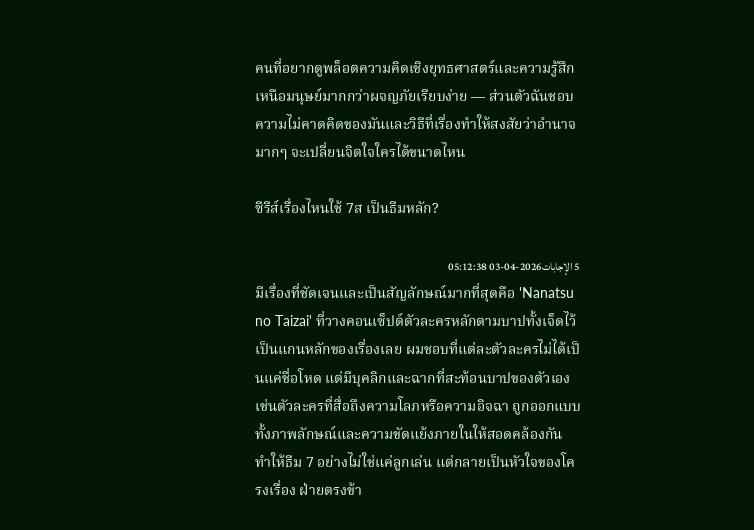คนที่อยากดูพล็อตความคิดเชิงยุทธศาสตร์และความรู้สึกเหนือมนุษย์มากกว่าผจญภัยเรียบง่าย — ส่วนตัวฉันชอบความไม่คาดคิดของมันและวิธีที่เรื่องทำให้สงสัยว่าอำนาจมากๆ จะเปลี่ยนจิตใจใครได้ขนาดไหน

ซีรีส์เรื่องไหนใช้ 7ส เป็นธีมหลัก?

5 الإجابات2026-04-03 05:12:38
มีเรื่องที่ชัดเจนและเป็นสัญลักษณ์มากที่สุดคือ 'Nanatsu no Taizai' ที่วางคอนเซ็ปต์ตัวละครหลักตามบาปทั้งเจ็ดไว้เป็นแกนหลักของเรื่องเลย ผมชอบที่แต่ละตัวละครไม่ได้เป็นแค่ชื่อโหด แต่มีบุคลิกและฉากที่สะท้อนบาปของตัวเอง เช่นตัวละครที่สื่อถึงความโลภหรือความอิจฉา ถูกออกแบบทั้งภาพลักษณ์และความขัดแย้งภายในให้สอดคล้องกัน ทำให้ธีม 7 อย่างไม่ใช่แค่ลูกเล่น แต่กลายเป็นหัวใจของโครงเรื่อง ฝ่ายตรงข้า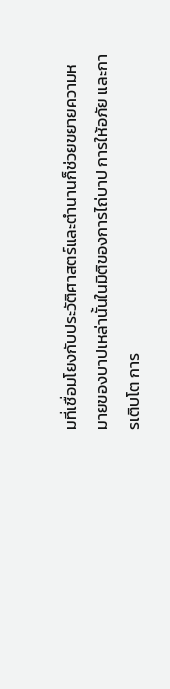มที่เชื่อมโยงกับประวัติศาสตร์และตำนานก็ช่วยขยายความหมายของบาปเหล่านั้นในมิติของการไถ่บาป การให้อภัย และการเติบโต การ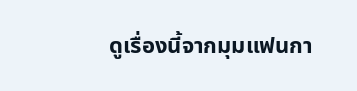ดูเรื่องนี้จากมุมแฟนกา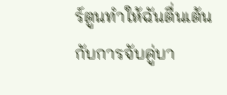ร์ตูนทำให้ฉันตื่นเต้นกับการจับคู่บา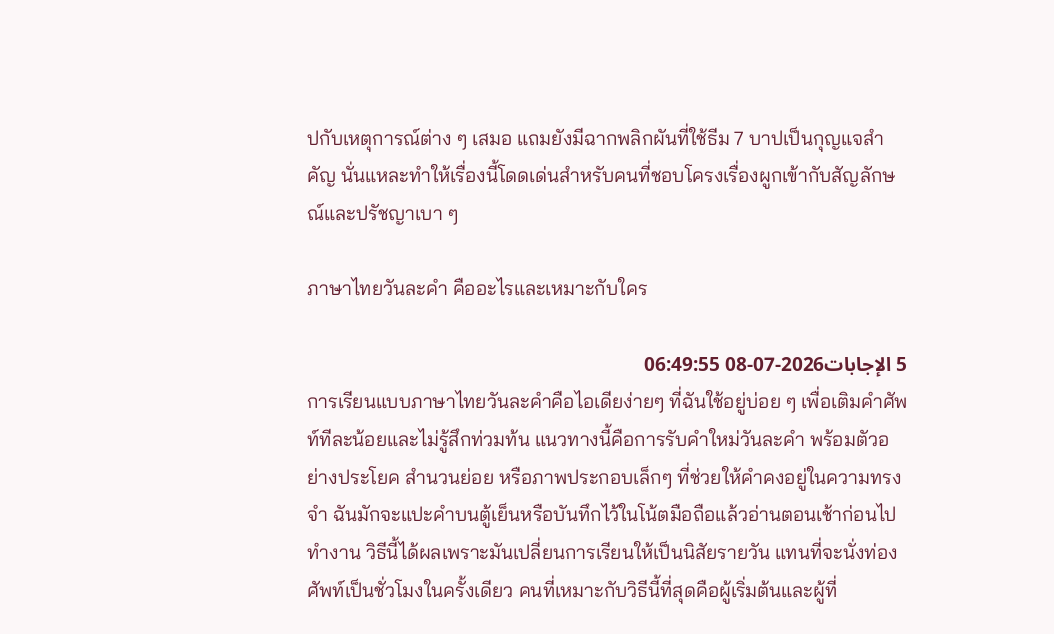ปกับเหตุการณ์ต่าง ๆ เสมอ แถมยังมีฉากพลิกผันที่ใช้ธีม 7 บาปเป็นกุญแจสำคัญ นั่นแหละทำให้เรื่องนี้โดดเด่นสำหรับคนที่ชอบโครงเรื่องผูกเข้ากับสัญลักษณ์และปรัชญาเบา ๆ

ภาษาไทยวันละคำ คืออะไรและเหมาะกับใคร

5 الإجابات2026-07-08 06:49:55
การเรียนแบบภาษาไทยวันละคำคือไอเดียง่ายๆ ที่ฉันใช้อยู่บ่อย ๆ เพื่อเติมคำศัพท์ทีละน้อยและไม่รู้สึกท่วมท้น แนวทางนี้คือการรับคำใหม่วันละคำ พร้อมตัวอย่างประโยค สำนวนย่อย หรือภาพประกอบเล็กๆ ที่ช่วยให้คำคงอยู่ในความทรงจำ ฉันมักจะแปะคำบนตู้เย็นหรือบันทึกไว้ในโน้ตมือถือแล้วอ่านตอนเช้าก่อนไปทำงาน วิธีนี้ได้ผลเพราะมันเปลี่ยนการเรียนให้เป็นนิสัยรายวัน แทนที่จะนั่งท่องศัพท์เป็นชั่วโมงในครั้งเดียว คนที่เหมาะกับวิธีนี้ที่สุดคือผู้เริ่มต้นและผู้ที่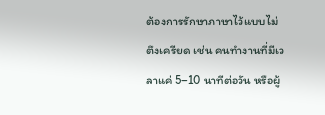ต้องการรักษาภาษาไว้แบบไม่ตึงเครียด เช่น คนทำงานที่มีเวลาแค่ 5–10 นาทีต่อวัน หรือผู้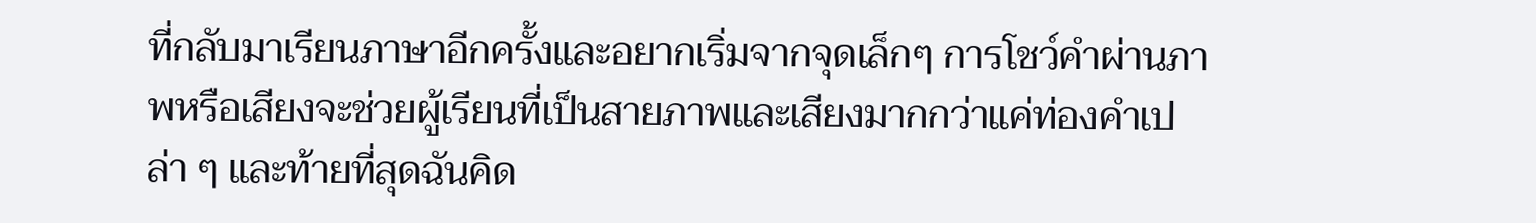ที่กลับมาเรียนภาษาอีกครั้งและอยากเริ่มจากจุดเล็กๆ การโชว์คำผ่านภาพหรือเสียงจะช่วยผู้เรียนที่เป็นสายภาพและเสียงมากกว่าแค่ท่องคำเปล่า ๆ และท้ายที่สุดฉันคิด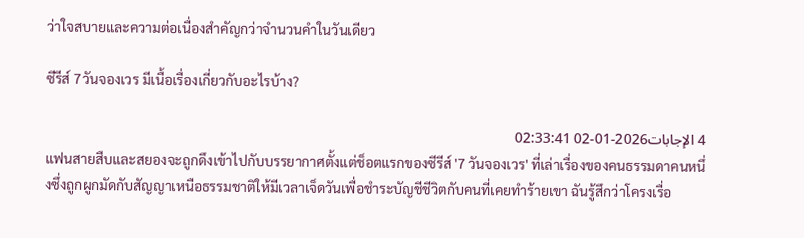ว่าใจสบายและความต่อเนื่องสำคัญกว่าจำนวนคำในวันเดียว

ซีรีส์ 7วันจองเวร มีเนื้อเรื่องเกี่ยวกับอะไรบ้าง?

4 الإجابات2026-01-02 02:33:41
แฟนสายสืบและสยองจะถูกดึงเข้าไปกับบรรยากาศตั้งแต่ช็อตแรกของซีรีส์ '7 วันจองเวร' ที่เล่าเรื่องของคนธรรมดาคนหนึ่งซึ่งถูกผูกมัดกับสัญญาเหนือธรรมชาติให้มีเวลาเจ็ดวันเพื่อชำระบัญชีชีวิตกับคนที่เคยทำร้ายเขา ฉันรู้สึกว่าโครงเรื่อ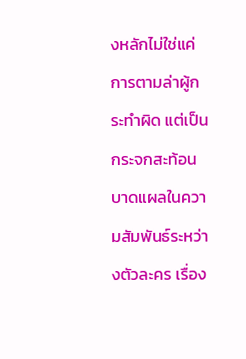งหลักไม่ใช่แค่การตามล่าผู้กระทำผิด แต่เป็นกระจกสะท้อนบาดแผลในความสัมพันธ์ระหว่างตัวละคร เรื่อง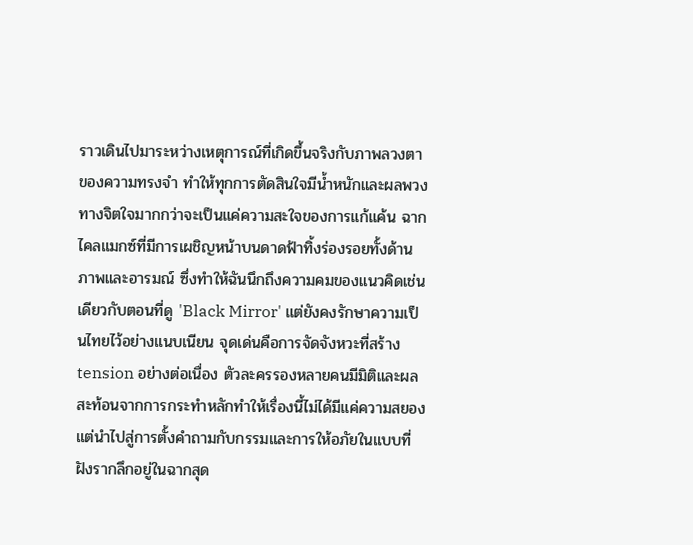ราวเดินไปมาระหว่างเหตุการณ์ที่เกิดขึ้นจริงกับภาพลวงตาของความทรงจำ ทำให้ทุกการตัดสินใจมีน้ำหนักและผลพวงทางจิตใจมากกว่าจะเป็นแค่ความสะใจของการแก้แค้น ฉากไคลแมกซ์ที่มีการเผชิญหน้าบนดาดฟ้าทิ้งร่องรอยทั้งด้านภาพและอารมณ์ ซึ่งทำให้ฉันนึกถึงความคมของแนวคิดเช่นเดียวกับตอนที่ดู 'Black Mirror' แต่ยังคงรักษาความเป็นไทยไว้อย่างแนบเนียน จุดเด่นคือการจัดจังหวะที่สร้าง tension อย่างต่อเนื่อง ตัวละครรองหลายคนมีมิติและผลสะท้อนจากการกระทำหลักทำให้เรื่องนี้ไม่ได้มีแค่ความสยอง แต่นำไปสู่การตั้งคำถามกับกรรมและการให้อภัยในแบบที่ฝังรากลึกอยู่ในฉากสุด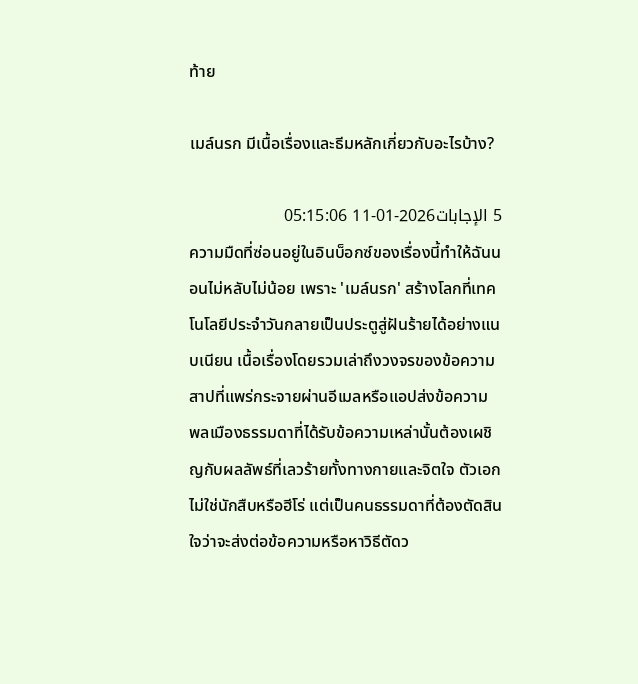ท้าย

เมล์นรก มีเนื้อเรื่องและธีมหลักเกี่ยวกับอะไรบ้าง?

5 الإجابات2026-01-11 05:15:06
ความมืดที่ซ่อนอยู่ในอินบ็อกซ์ของเรื่องนี้ทำให้ฉันนอนไม่หลับไม่น้อย เพราะ 'เมล์นรก' สร้างโลกที่เทคโนโลยีประจำวันกลายเป็นประตูสู่ฝันร้ายได้อย่างแนบเนียน เนื้อเรื่องโดยรวมเล่าถึงวงจรของข้อความสาปที่แพร่กระจายผ่านอีเมลหรือแอปส่งข้อความ พลเมืองธรรมดาที่ได้รับข้อความเหล่านั้นต้องเผชิญกับผลลัพธ์ที่เลวร้ายทั้งทางกายและจิตใจ ตัวเอกไม่ใช่นักสืบหรือฮีโร่ แต่เป็นคนธรรมดาที่ต้องตัดสินใจว่าจะส่งต่อข้อความหรือหาวิธีตัดว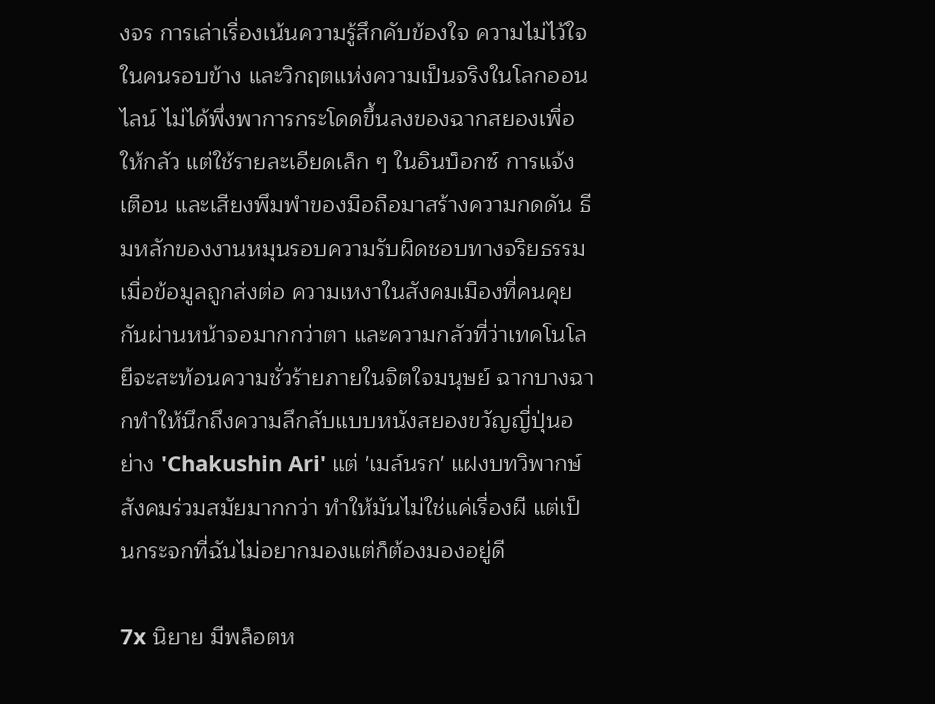งจร การเล่าเรื่องเน้นความรู้สึกคับข้องใจ ความไม่ไว้ใจในคนรอบข้าง และวิกฤตแห่งความเป็นจริงในโลกออนไลน์ ไม่ได้พึ่งพาการกระโดดขึ้นลงของฉากสยองเพื่อให้กลัว แต่ใช้รายละเอียดเล็ก ๆ ในอินบ็อกซ์ การแจ้งเตือน และเสียงพึมพำของมือถือมาสร้างความกดดัน ธีมหลักของงานหมุนรอบความรับผิดชอบทางจริยธรรมเมื่อข้อมูลถูกส่งต่อ ความเหงาในสังคมเมืองที่คนคุยกันผ่านหน้าจอมากกว่าตา และความกลัวที่ว่าเทคโนโลยีจะสะท้อนความชั่วร้ายภายในจิตใจมนุษย์ ฉากบางฉากทำให้นึกถึงความลึกลับแบบหนังสยองขวัญญี่ปุ่นอย่าง 'Chakushin Ari' แต่ 'เมล์นรก' แฝงบทวิพากษ์สังคมร่วมสมัยมากกว่า ทำให้มันไม่ใช่แค่เรื่องผี แต่เป็นกระจกที่ฉันไม่อยากมองแต่ก็ต้องมองอยู่ดี

7x นิยาย มีพล็อตห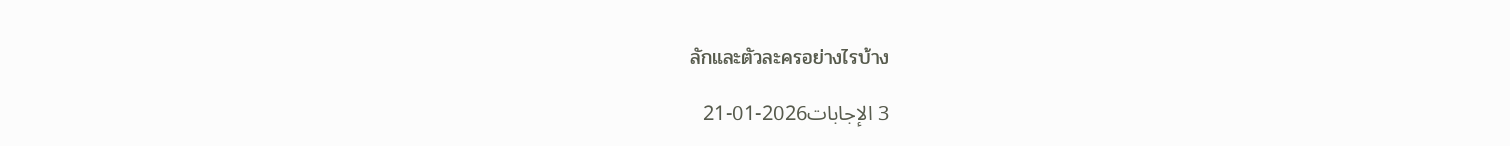ลักและตัวละครอย่างไรบ้าง

3 الإجابات2026-01-21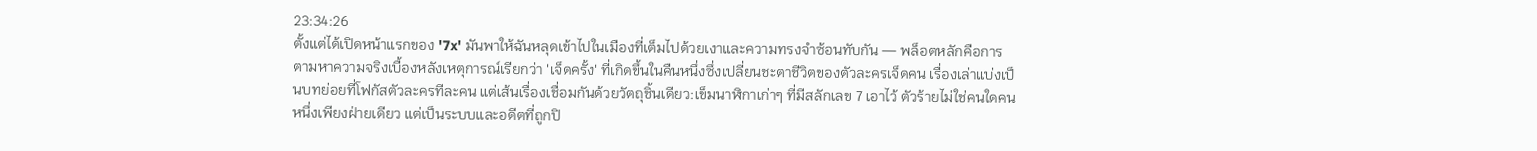23:34:26
ตั้งแต่ได้เปิดหน้าแรกของ '7x' มันพาให้ฉันหลุดเข้าไปในเมืองที่เต็มไปด้วยเงาและความทรงจำซ้อนทับกัน — พล็อตหลักคือการตามหาความจริงเบื้องหลังเหตุการณ์เรียกว่า 'เจ็ดครั้ง' ที่เกิดขึ้นในคืนหนึ่งซึ่งเปลี่ยนชะตาชีวิตของตัวละครเจ็ดคน เรื่องเล่าแบ่งเป็นบทย่อยที่โฟกัสตัวละครทีละคน แต่เส้นเรื่องเชื่อมกันด้วยวัตถุชิ้นเดียว:เข็มนาฬิกาเก่าๆ ที่มีสลักเลข 7 เอาไว้ ตัวร้ายไม่ใช่คนใดคนหนึ่งเพียงฝ่ายเดียว แต่เป็นระบบและอดีตที่ถูกปิ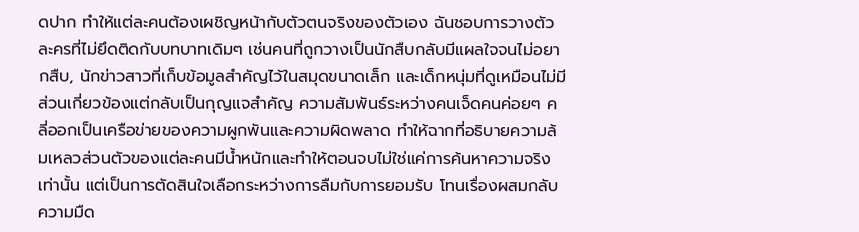ดปาก ทำให้แต่ละคนต้องเผชิญหน้ากับตัวตนจริงของตัวเอง ฉันชอบการวางตัวละครที่ไม่ยึดติดกับบทบาทเดิมๆ เช่นคนที่ถูกวางเป็นนักสืบกลับมีแผลใจจนไม่อยากสืบ, นักข่าวสาวที่เก็บข้อมูลสำคัญไว้ในสมุดขนาดเล็ก และเด็กหนุ่มที่ดูเหมือนไม่มีส่วนเกี่ยวข้องแต่กลับเป็นกุญแจสำคัญ ความสัมพันธ์ระหว่างคนเจ็ดคนค่อยๆ คลี่ออกเป็นเครือข่ายของความผูกพันและความผิดพลาด ทำให้ฉากที่อธิบายความล้มเหลวส่วนตัวของแต่ละคนมีน้ำหนักและทำให้ตอนจบไม่ใช่แค่การค้นหาความจริงเท่านั้น แต่เป็นการตัดสินใจเลือกระหว่างการลืมกับการยอมรับ โทนเรื่องผสมกลับความมืด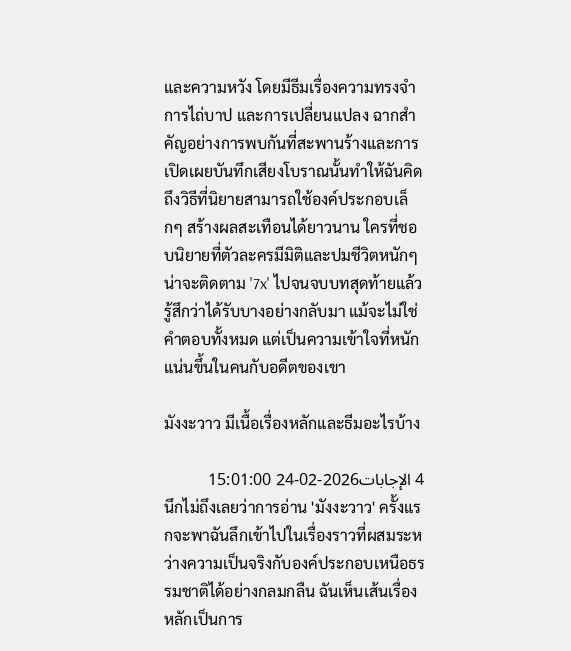และความหวัง โดยมีธีมเรื่องความทรงจำ การไถ่บาป และการเปลี่ยนแปลง ฉากสำคัญอย่างการพบกันที่สะพานร้างและการเปิดเผยบันทึกเสียงโบราณนั้นทำให้ฉันคิดถึงวิธีที่นิยายสามารถใช้องค์ประกอบเล็กๆ สร้างผลสะเทือนได้ยาวนาน ใครที่ชอบนิยายที่ตัวละครมีมิติและปมชีวิตหนักๆ น่าจะติดตาม '7x' ไปจนจบบทสุดท้ายแล้วรู้สึกว่าได้รับบางอย่างกลับมา แม้จะไม่ใช่คำตอบทั้งหมด แต่เป็นความเข้าใจที่หนักแน่นขึ้นในคนกับอดีตของเขา

มังงะวาว มีเนื้อเรื่องหลักและธีมอะไรบ้าง

4 الإجابات2026-02-24 15:01:00
นึกไม่ถึงเลยว่าการอ่าน 'มังงะวาว' ครั้งแรกจะพาฉันลึกเข้าไปในเรื่องราวที่ผสมระหว่างความเป็นจริงกับองค์ประกอบเหนือธรรมชาติได้อย่างกลมกลืน ฉันเห็นเส้นเรื่องหลักเป็นการ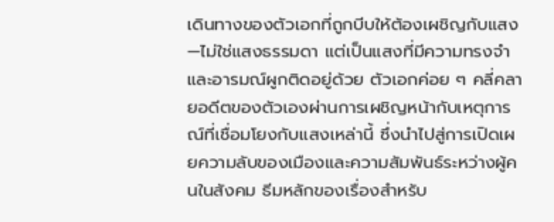เดินทางของตัวเอกที่ถูกบีบให้ต้องเผชิญกับแสง—ไม่ใช่แสงธรรมดา แต่เป็นแสงที่มีความทรงจำและอารมณ์ผูกติดอยู่ด้วย ตัวเอกค่อย ๆ คลี่คลายอดีตของตัวเองผ่านการเผชิญหน้ากับเหตุการณ์ที่เชื่อมโยงกับแสงเหล่านี้ ซึ่งนำไปสู่การเปิดเผยความลับของเมืองและความสัมพันธ์ระหว่างผู้คนในสังคม ธีมหลักของเรื่องสำหรับ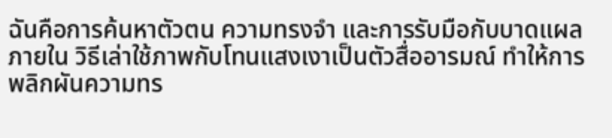ฉันคือการค้นหาตัวตน ความทรงจำ และการรับมือกับบาดแผลภายใน วิธีเล่าใช้ภาพกับโทนแสงเงาเป็นตัวสื่ออารมณ์ ทำให้การพลิกผันความทร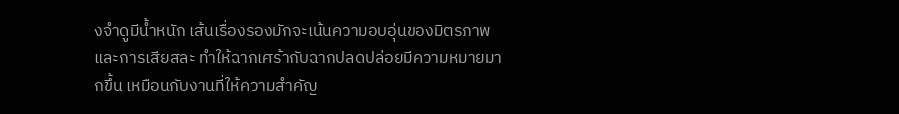งจำดูมีน้ำหนัก เส้นเรื่องรองมักจะเน้นความอบอุ่นของมิตรภาพและการเสียสละ ทำให้ฉากเศร้ากับฉากปลดปล่อยมีความหมายมากขึ้น เหมือนกับงานที่ให้ความสำคัญ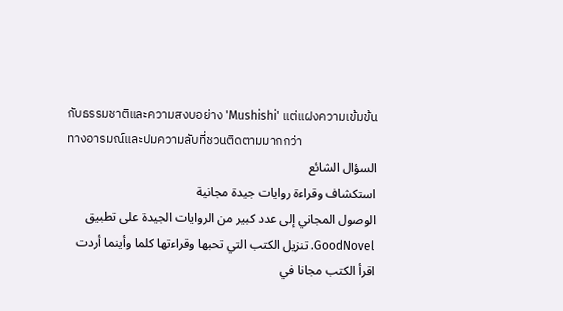กับธรรมชาติและความสงบอย่าง 'Mushishi' แต่แฝงความเข้มข้นทางอารมณ์และปมความลับที่ชวนติดตามมากกว่า
السؤال الشائع
استكشاف وقراءة روايات جيدة مجانية
الوصول المجاني إلى عدد كبير من الروايات الجيدة على تطبيق GoodNovel. تنزيل الكتب التي تحبها وقراءتها كلما وأينما أردت
اقرأ الكتب مجانا في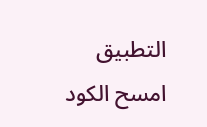التطبيق
امسح الكود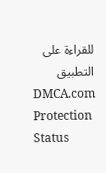للقراءة على التطبيق
DMCA.com Protection Status